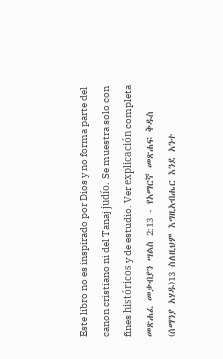Este libro no es inspirado por Dios y no forma parte del canon cristiano ni del Tanaj judío. Se muestra solo con fines históricos y de estudio. Ver explicación completa መጽሐፈ መቃብያን ሣልስ 2:13 - የአማርኛ መጽሐፍ ቅዱስ (ሰማንያ አሃዱ)13 ስለዚህም እግዚአብሔር እንደ አንተ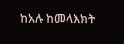ከአሉ ከመላእክት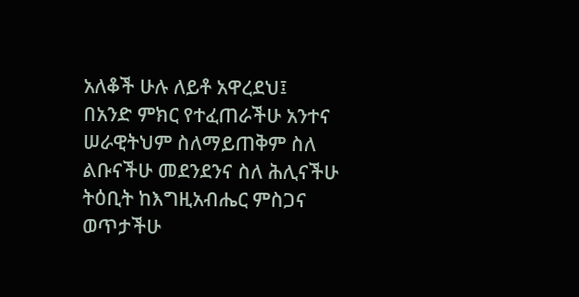አለቆች ሁሉ ለይቶ አዋረደህ፤ በአንድ ምክር የተፈጠራችሁ አንተና ሠራዊትህም ስለማይጠቅም ስለ ልቡናችሁ መደንደንና ስለ ሕሊናችሁ ትዕቢት ከእግዚአብሔር ምስጋና ወጥታችሁ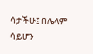ሳታችሁ፤ በሌላም ሳይሆን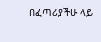በፈጣሪያችሁ ላይ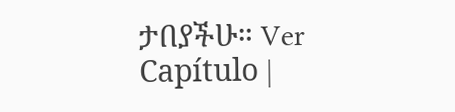ታበያችሁ። Ver Capítulo |